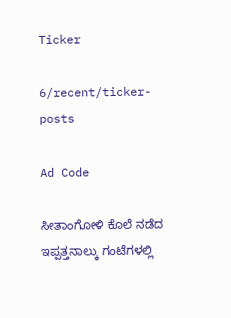Ticker

6/recent/ticker-posts

Ad Code

ಸೀತಾಂಗೋಳಿ ಕೊಲೆ ನಡೆದ ಇಪ್ಪತ್ತನಾಲ್ಕು ಗಂಟೆಗಳಲ್ಲಿ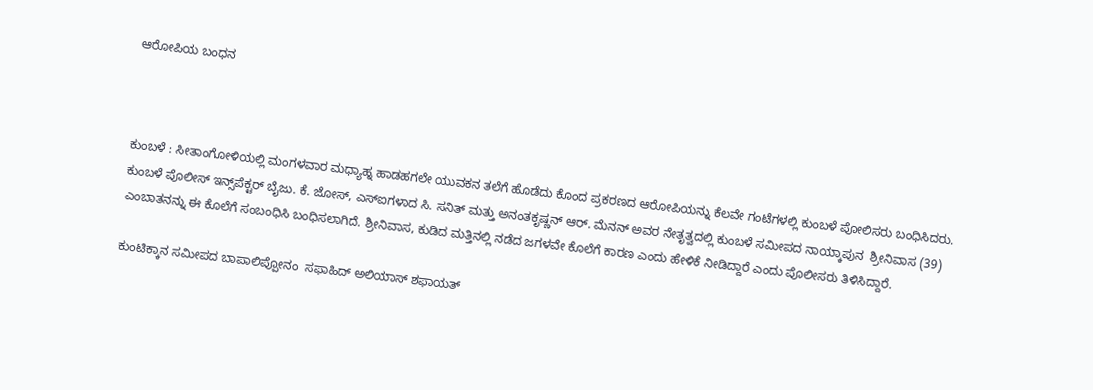ಆರೋಪಿಯ ಬಂಧನ



ಕುಂಬಳೆ : ಸೀತಾಂಗೋಳಿಯಲ್ಲಿ ಮಂಗಳವಾರ ಮಧ್ಯಾಹ್ನ ಹಾಡಹಗಲೇ ಯುವಕನ ತಲೆಗೆ ಹೊಡೆದು ಕೊಂದ ಪ್ರಕರಣದ ಆರೋಪಿಯನ್ನು ಕೆಲವೇ ಗಂಟೆಗಳಲ್ಲಿ ಕುಂಬಳೆ ಪೋಲಿಸರು ಬಂಧಿಸಿದರು. ಕುಂಬಳೆ ಪೊಲೀಸ್ ಇನ್ಸ್‌ಪೆಕ್ಟರ್ ಬೈಜು. ಕೆ. ಜೋಸ್, ಎಸ್‌ಐಗಳಾದ ಸಿ. ಸನಿತ್ ಮತ್ತು ಅನಂತಕೃಷ್ಣನ್ ಆರ್. ಮೆನನ್ ಅವರ ನೇತೃತ್ವದಲ್ಲಿ ಕುಂಬಳೆ ಸಮೀಪದ ನಾಯ್ಕಾಪುನ  ಶ್ರೀನಿವಾಸ (39) ಎಂಬಾತನನ್ನು ಈ ಕೊಲೆಗೆ ಸಂಬಂಧಿಸಿ ಬಂಧಿಸಲಾಗಿದೆ. ಶ್ರೀನಿವಾಸ, ಕುಡಿದ ಮತ್ತಿನಲ್ಲಿ ನಡೆದ ಜಗಳವೇ ಕೊಲೆಗೆ ಕಾರಣ ಎಂದು ಹೇಳಿಕೆ ನೀಡಿದ್ದಾರೆ ಎಂದು ಪೊಲೀಸರು ತಿಳಿಸಿದ್ದಾರೆ.

ಕುಂಟಿಕ್ಕಾನ ಸಮೀಪದ ಬಾಪಾಲಿಪ್ಪೋನಂ  ಸಫಾಹಿದ್ ಅಲಿಯಾಸ್ ಶಫಾಯತ್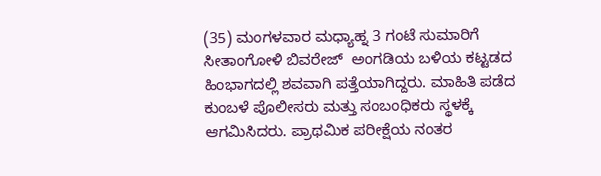(35) ಮಂಗಳವಾರ ಮಧ್ಯಾಹ್ನ 3 ಗಂಟೆ ಸುಮಾರಿಗೆ ಸೀತಾಂಗೋಳಿ ಬಿವರೇಜ್  ಅಂಗಡಿಯ ಬಳಿಯ ಕಟ್ಟಡದ ಹಿಂಭಾಗದಲ್ಲಿ ಶವವಾಗಿ ಪತ್ತೆಯಾಗಿದ್ದರು. ಮಾಹಿತಿ ಪಡೆದ ಕುಂಬಳೆ ಪೊಲೀಸರು ಮತ್ತು ಸಂಬಂಧಿಕರು ಸ್ಥಳಕ್ಕೆ ಆಗಮಿಸಿದರು. ಪ್ರಾಥಮಿಕ ಪರೀಕ್ಷೆಯ ನಂತರ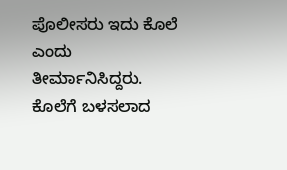ಪೊಲೀಸರು ಇದು ಕೊಲೆ ಎಂದು ತೀರ್ಮಾನಿಸಿದ್ದರು.  ಕೊಲೆಗೆ ಬಳಸಲಾದ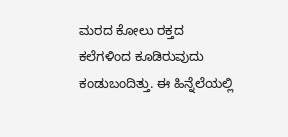ಮರದ ಕೋಲು ರಕ್ತದ ಕಲೆಗಳಿಂದ ಕೂಡಿರುವುದು ಕಂಡುಬಂದಿತ್ತು. ಈ ಹಿನ್ನೆಲೆಯಲ್ಲಿ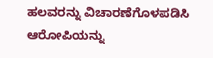ಹಲವರನ್ನು ವಿಚಾರಣೆಗೊಳಪಡಿಸಿ ಆರೋಪಿಯನ್ನು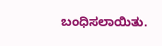ಬಂಧಿಸಲಾಯಿತು.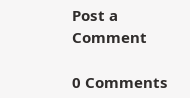Post a Comment

0 Comments